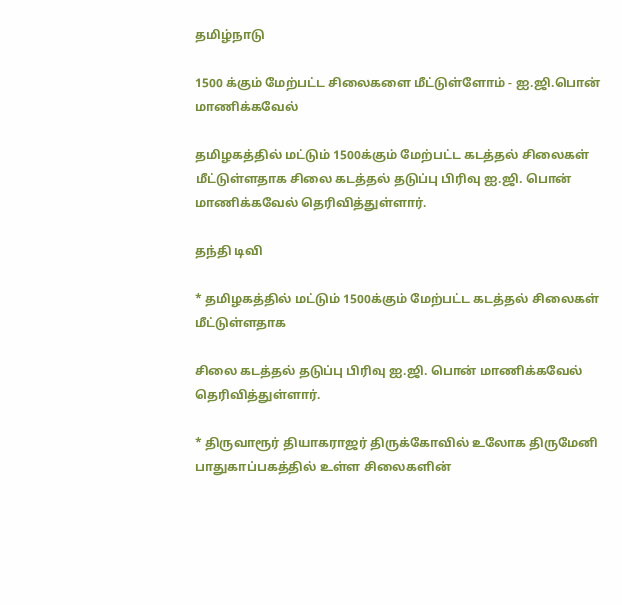தமிழ்நாடு

1500 க்கும் மேற்பட்ட சிலைகளை மீட்டுள்ளோம் - ஐ.ஜி.பொன் மாணிக்கவேல்

தமிழகத்தில் மட்டும் 1500க்கும் மேற்பட்ட கடத்தல் சிலைகள் மீட்டுள்ளதாக சிலை கடத்தல் தடுப்பு பிரிவு ஐ.ஜி. பொன் மாணிக்கவேல் தெரிவித்துள்ளார்.

தந்தி டிவி

* தமிழகத்தில் மட்டும் 1500க்கும் மேற்பட்ட கடத்தல் சிலைகள் மீட்டுள்ளதாக

சிலை கடத்தல் தடுப்பு பிரிவு ஐ.ஜி. பொன் மாணிக்கவேல் தெரிவித்துள்ளார்.

* திருவாரூர் தியாகராஜர் திருக்கோவில் உலோக திருமேனி பாதுகாப்பகத்தில் உள்ள சிலைகளின்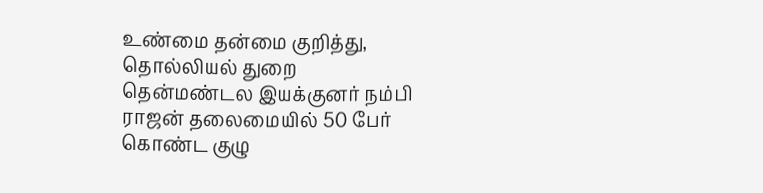உண்மை தன்மை குறித்து, தொல்லியல் துறை தென்மண்டல இயக்குனர் நம்பி ராஜன் தலைமையில் 50 பேர் கொண்ட குழு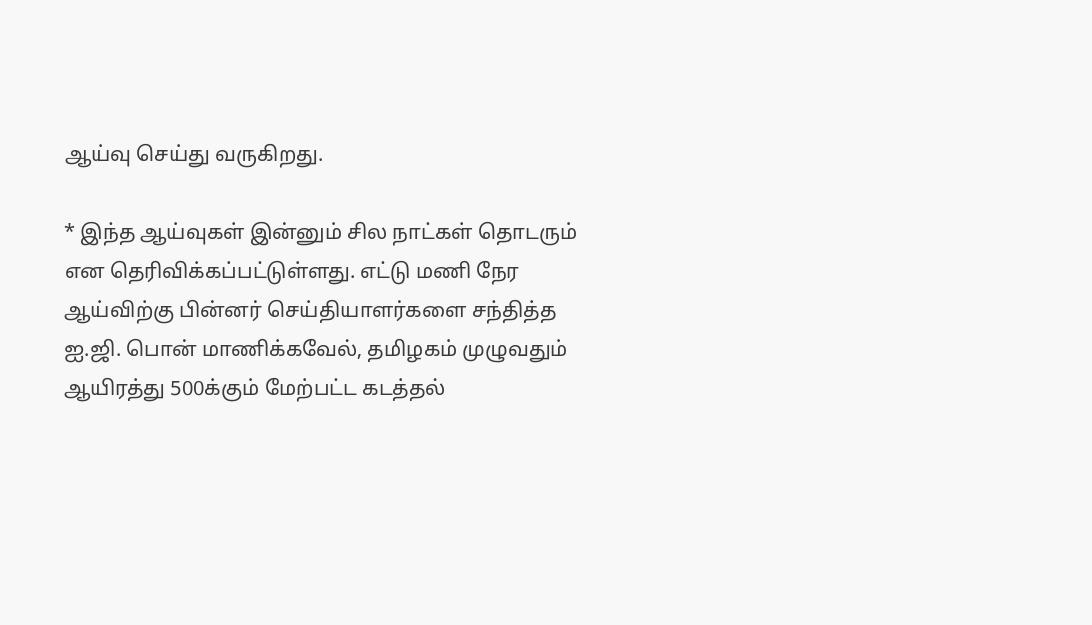ஆய்வு செய்து வருகிறது.

* இந்த ஆய்வுகள் இன்னும் சில நாட்கள் தொடரும் என தெரிவிக்கப்பட்டுள்ளது. எட்டு மணி நேர ஆய்விற்கு பின்னர் செய்தியாளர்களை சந்தித்த ஐ.ஜி. பொன் மாணிக்கவேல், தமிழகம் முழுவதும் ஆயிரத்து 500க்கும் மேற்பட்ட கடத்தல்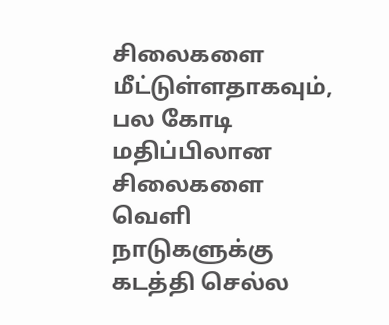சிலைகளை மீட்டுள்ளதாகவும், பல கோடி மதிப்பிலான சிலைகளை வெளி நாடுகளுக்கு கடத்தி செல்ல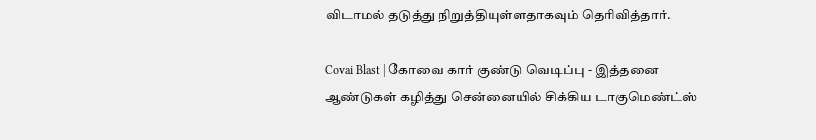விடாமல் தடுத்து நிறுத்தியுள்ளதாகவும் தெரிவித்தார்.

Covai Blast | கோவை கார் குண்டு வெடிப்பு - இத்தனை ஆண்டுகள் கழித்து சென்னையில் சிக்கிய டாகுமெண்ட்ஸ்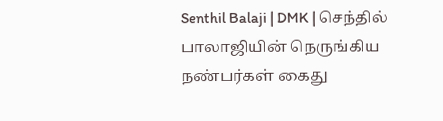Senthil Balaji | DMK | செந்தில் பாலாஜியின் நெருங்கிய நண்பர்கள் கைது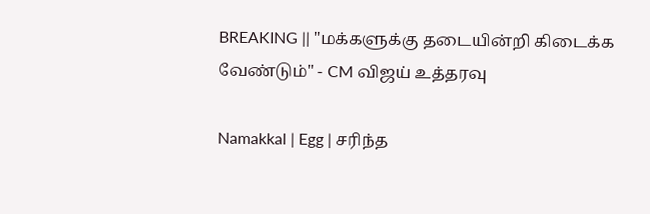BREAKING || "மக்களுக்கு தடையின்றி கிடைக்க வேண்டும்" - CM விஜய் உத்தரவு

Namakkal | Egg | சரிந்த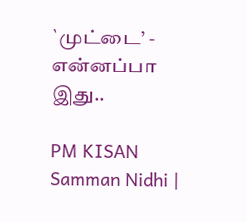`முட்டை’ - என்னப்பா இது..

PM KISAN Samman Nidhi |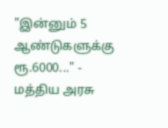"இன்னும் 5 ஆண்டுகளுக்கு ரூ.6000..." - மத்திய அரசு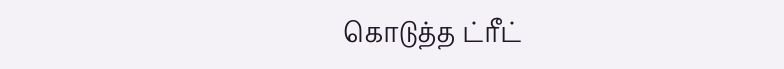கொடுத்த ட்ரீட்